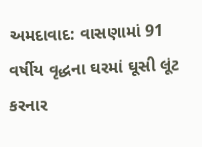અમદાવાદ: વાસણામાં 91 વર્ષીય વૃદ્ધના ઘરમાં ઘૂસી લૂંટ કરનાર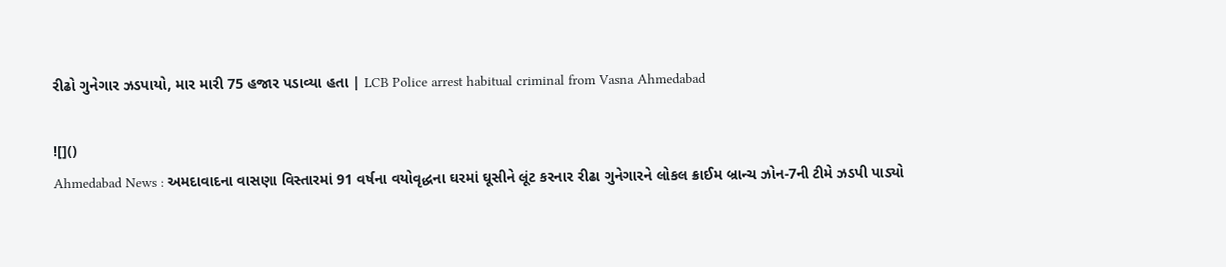રીઢો ગુનેગાર ઝડપાયો, માર મારી 75 હજાર પડાવ્યા હતા | LCB Police arrest habitual criminal from Vasna Ahmedabad

![]()
Ahmedabad News : અમદાવાદના વાસણા વિસ્તારમાં 91 વર્ષના વયોવૃદ્ધના ઘરમાં ઘૂસીને લૂંટ કરનાર રીઢા ગુનેગારને લોકલ ક્રાઈમ બ્રાન્ચ ઝોન-7ની ટીમે ઝડપી પાડ્યો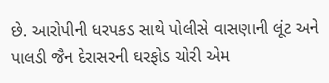છે. આરોપીની ધરપકડ સાથે પોલીસે વાસણાની લૂંટ અને પાલડી જૈન દેરાસરની ઘરફોડ ચોરી એમ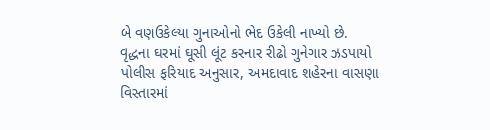બે વણઉકેલ્યા ગુનાઓનો ભેદ ઉકેલી નાખ્યો છે.
વૃદ્ધના ઘરમાં ઘૂસી લૂંટ કરનાર રીઢો ગુનેગાર ઝડપાયો
પોલીસ ફરિયાદ અનુસાર, અમદાવાદ શહેરના વાસણા વિસ્તારમાં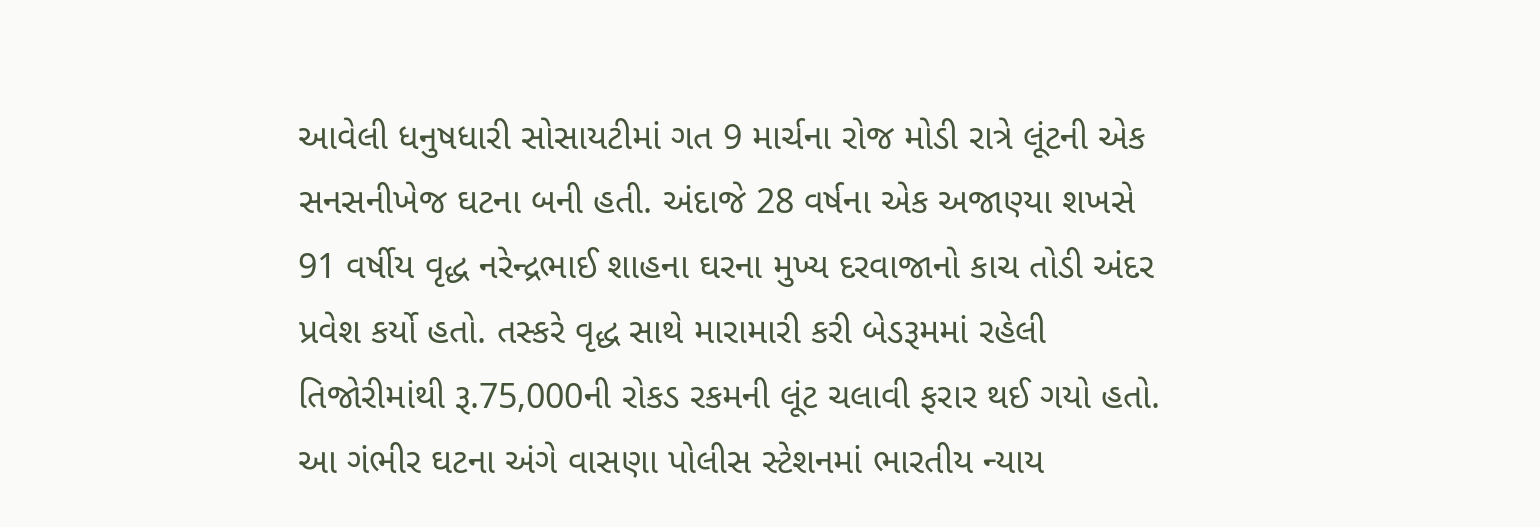આવેલી ધનુષધારી સોસાયટીમાં ગત 9 માર્ચના રોજ મોડી રાત્રે લૂંટની એક સનસનીખેજ ઘટના બની હતી. અંદાજે 28 વર્ષના એક અજાણ્યા શખસે 91 વર્ષીય વૃદ્ધ નરેન્દ્રભાઈ શાહના ઘરના મુખ્ય દરવાજાનો કાચ તોડી અંદર પ્રવેશ કર્યો હતો. તસ્કરે વૃદ્ધ સાથે મારામારી કરી બેડરૂમમાં રહેલી તિજોરીમાંથી રૂ.75,000ની રોકડ રકમની લૂંટ ચલાવી ફરાર થઈ ગયો હતો. આ ગંભીર ઘટના અંગે વાસણા પોલીસ સ્ટેશનમાં ભારતીય ન્યાય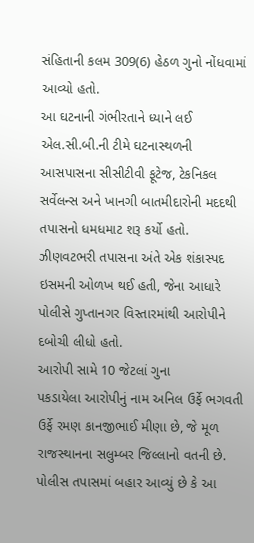સંહિતાની કલમ 309(6) હેઠળ ગુનો નોંધવામાં આવ્યો હતો.
આ ઘટનાની ગંભીરતાને ધ્યાને લઈ એલ.સી.બી.ની ટીમે ઘટનાસ્થળની આસપાસના સીસીટીવી ફૂટેજ, ટેકનિકલ સર્વેલન્સ અને ખાનગી બાતમીદારોની મદદથી તપાસનો ધમધમાટ શરૂ કર્યો હતો. ઝીણવટભરી તપાસના અંતે એક શંકાસ્પદ ઇસમની ઓળખ થઈ હતી, જેના આધારે પોલીસે ગુપ્તાનગર વિસ્તારમાંથી આરોપીને દબોચી લીધો હતો.
આરોપી સામે 10 જેટલાં ગુના
પકડાયેલા આરોપીનું નામ અનિલ ઉર્ફે ભગવતી ઉર્ફે રમણ કાનજીભાઈ મીણા છે, જે મૂળ રાજસ્થાનના સલુમ્બર જિલ્લાનો વતની છે. પોલીસ તપાસમાં બહાર આવ્યું છે કે આ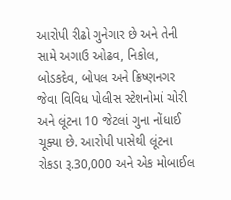આરોપી રીઢો ગુનેગાર છે અને તેની સામે અગાઉ ઓઢવ, નિકોલ, બોડકદેવ, બોપલ અને ક્રિષ્ણનગર જેવા વિવિધ પોલીસ સ્ટેશનોમાં ચોરી અને લૂંટના 10 જેટલાં ગુના નોંધાઈ ચૂક્યા છે. આરોપી પાસેથી લૂંટના રોકડા રૂ.30,000 અને એક મોબાઈલ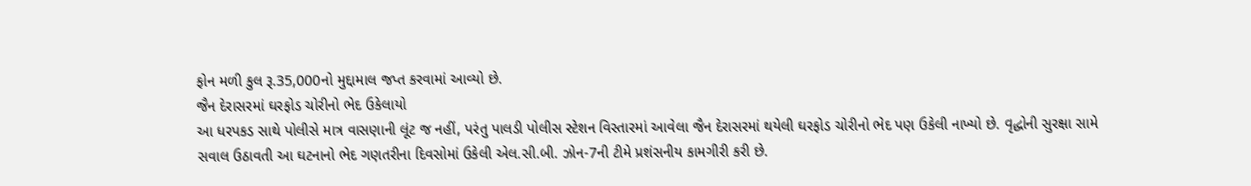ફોન મળી કુલ રૂ.35,000નો મુદ્દામાલ જપ્ત કરવામાં આવ્યો છે.
જૈન દેરાસરમાં ઘરફોડ ચોરીનો ભેદ ઉકેલાયો
આ ધરપકડ સાથે પોલીસે માત્ર વાસણાની લૂંટ જ નહીં, પરંતુ પાલડી પોલીસ સ્ટેશન વિસ્તારમાં આવેલા જૈન દેરાસરમાં થયેલી ઘરફોડ ચોરીનો ભેદ પણ ઉકેલી નાખ્યો છે. વૃદ્ધોની સુરક્ષા સામે સવાલ ઉઠાવતી આ ઘટનાનો ભેદ ગણતરીના દિવસોમાં ઉકેલી એલ.સી.બી. ઝોન-7ની ટીમે પ્રશંસનીય કામગીરી કરી છે.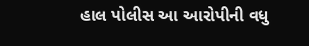હાલ પોલીસ આ આરોપીની વધુ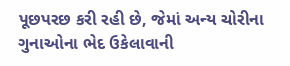પૂછપરછ કરી રહી છે, જેમાં અન્ય ચોરીના ગુનાઓના ભેદ ઉકેલાવાની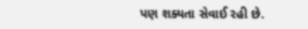પણ શક્યતા સેવાઈ રહી છે.